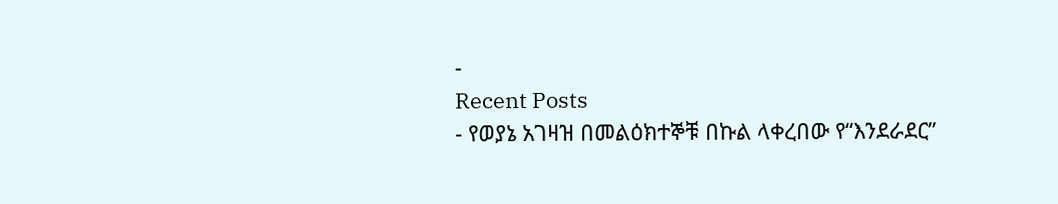-
Recent Posts
- የወያኔ አገዛዝ በመልዕክተኞቹ በኩል ላቀረበው የ“እንደራደር”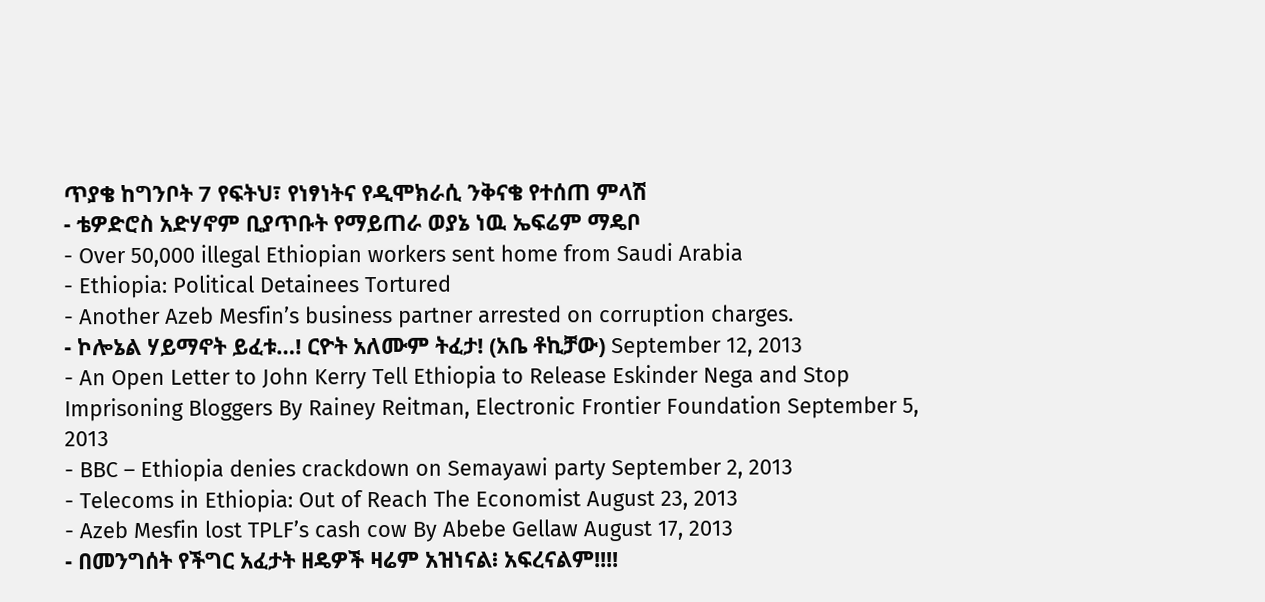ጥያቄ ከግንቦት 7 የፍትህ፣ የነፃነትና የዲሞክራሲ ንቅናቄ የተሰጠ ምላሽ
- ቴዎድሮስ አድሃኖም ቢያጥቡት የማይጠራ ወያኔ ነዉ ኤፍሬም ማዴቦ
- Over 50,000 illegal Ethiopian workers sent home from Saudi Arabia
- Ethiopia: Political Detainees Tortured
- Another Azeb Mesfin’s business partner arrested on corruption charges.
- ኮሎኔል ሃይማኖት ይፈቱ…! ርዮት አለሙም ትፈታ! (አቤ ቶኪቻው) September 12, 2013
- An Open Letter to John Kerry Tell Ethiopia to Release Eskinder Nega and Stop Imprisoning Bloggers By Rainey Reitman, Electronic Frontier Foundation September 5, 2013
- BBC – Ethiopia denies crackdown on Semayawi party September 2, 2013
- Telecoms in Ethiopia: Out of Reach The Economist August 23, 2013
- Azeb Mesfin lost TPLF’s cash cow By Abebe Gellaw August 17, 2013
- በመንግሰት የችግር አፈታት ዘዴዎች ዛሬም አዝነናል፧ አፍረናልም!!!!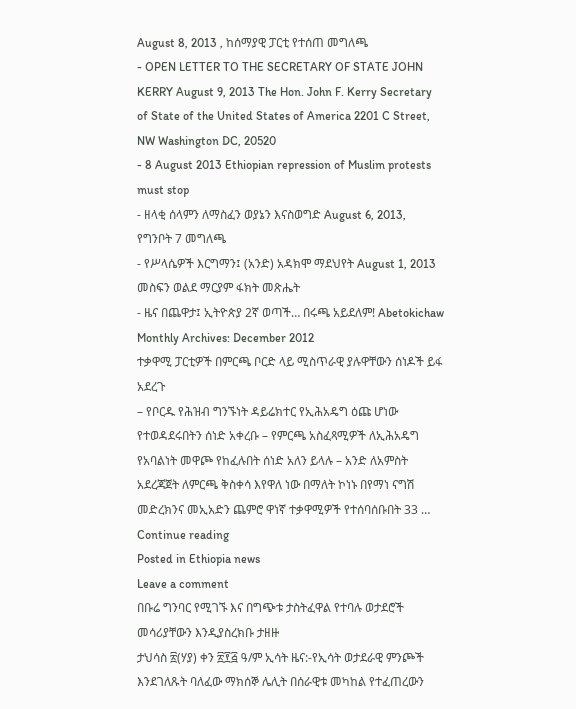August 8, 2013 , ከሰማያዊ ፓርቲ የተሰጠ መግለጫ
- OPEN LETTER TO THE SECRETARY OF STATE JOHN KERRY August 9, 2013 The Hon. John F. Kerry Secretary of State of the United States of America 2201 C Street, NW Washington DC, 20520
- 8 August 2013 Ethiopian repression of Muslim protests must stop
- ዘላቂ ሰላምን ለማስፈን ወያኔን እናስወግድ August 6, 2013, የግንቦት 7 መግለጫ
- የሥላሴዎች እርግማን፤ (አንድ) አዳክሞ ማደህየት August 1, 2013 መስፍን ወልደ ማርያም ፋክት መጽሔት
- ዜና በጨዋታ፤ ኢትዮጵያ 2ኛ ወጣች… በሩጫ አይደለም! Abetokichaw
Monthly Archives: December 2012
ተቃዋሚ ፓርቲዎች በምርጫ ቦርድ ላይ ሚስጥራዊ ያሉዋቸውን ሰነዶች ይፋ አደረጉ
– የቦርዱ የሕዝብ ግንኙነት ዳይሬክተር የኢሕአዴግ ዕጩ ሆነው የተወዳደሩበትን ሰነድ አቀረቡ – የምርጫ አስፈጻሚዎች ለኢሕአዴግ የአባልነት መዋጮ የከፈሉበት ሰነድ አለን ይላሉ – አንድ ለአምስት አደረጃጀት ለምርጫ ቅስቀሳ እየዋለ ነው በማለት ኮነኑ በየማነ ናግሽ መድረክንና መኢአድን ጨምሮ ዋነኛ ተቃዋሚዎች የተሰባሰቡበት 33 … Continue reading
Posted in Ethiopia news
Leave a comment
በቡሬ ግንባር የሚገኙ እና በግጭቱ ታስትፈዋል የተባሉ ወታደሮች መሳሪያቸውን እንዲያስረክቡ ታዘዙ
ታህሳስ ፳(ሃያ) ቀን ፳፻፭ ዓ/ም ኢሳት ዜና:-የኢሳት ወታደራዊ ምንጮች እንደገለጹት ባለፈው ማክሰኞ ሌሊት በሰራዊቱ መካከል የተፈጠረውን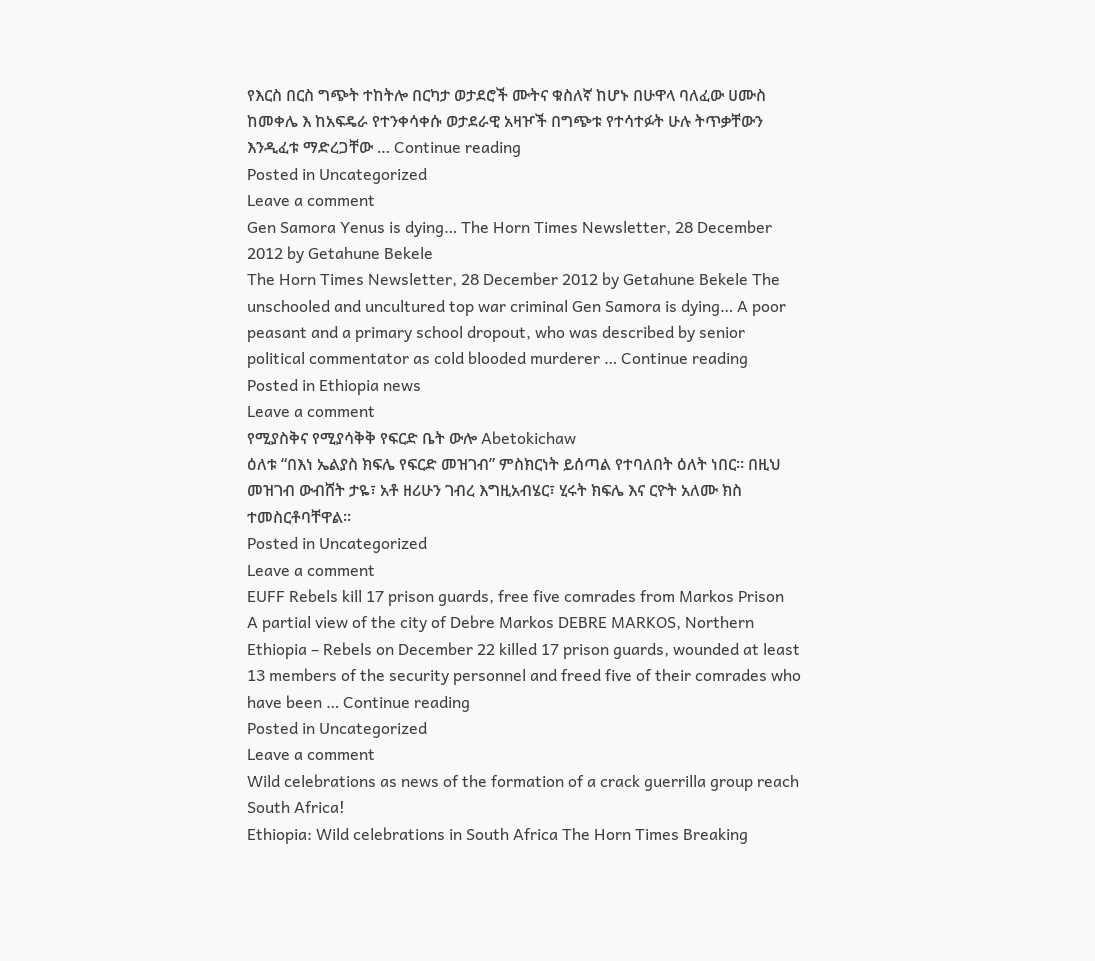የእርስ በርስ ግጭት ተከትሎ በርካታ ወታደሮች ሙትና ቁስለኛ ከሆኑ በሁዋላ ባለፈው ሀሙስ ከመቀሌ እ ከአፍዴራ የተንቀሳቀሱ ወታደራዊ አዛዦች በግጭቱ የተሳተፉት ሁሉ ትጥቃቸውን እንዲፈቱ ማድረጋቸው … Continue reading
Posted in Uncategorized
Leave a comment
Gen Samora Yenus is dying… The Horn Times Newsletter, 28 December 2012 by Getahune Bekele
The Horn Times Newsletter, 28 December 2012 by Getahune Bekele The unschooled and uncultured top war criminal Gen Samora is dying… A poor peasant and a primary school dropout, who was described by senior political commentator as cold blooded murderer … Continue reading
Posted in Ethiopia news
Leave a comment
የሚያስቅና የሚያሳቅቅ የፍርድ ቤት ውሎ Abetokichaw
ዕለቱ “በእነ ኤልያስ ክፍሌ የፍርድ መዝገብ” ምስክርነት ይሰጣል የተባለበት ዕለት ነበር። በዚህ መዝገብ ውብሸት ታዬ፣ አቶ ዘሪሁን ገብረ እግዚአብሄር፣ ሂሩት ክፍሌ እና ርዮት አለሙ ክስ ተመስርቶባቸዋል።
Posted in Uncategorized
Leave a comment
EUFF Rebels kill 17 prison guards, free five comrades from Markos Prison
A partial view of the city of Debre Markos DEBRE MARKOS, Northern Ethiopia – Rebels on December 22 killed 17 prison guards, wounded at least 13 members of the security personnel and freed five of their comrades who have been … Continue reading
Posted in Uncategorized
Leave a comment
Wild celebrations as news of the formation of a crack guerrilla group reach South Africa!
Ethiopia: Wild celebrations in South Africa The Horn Times Breaking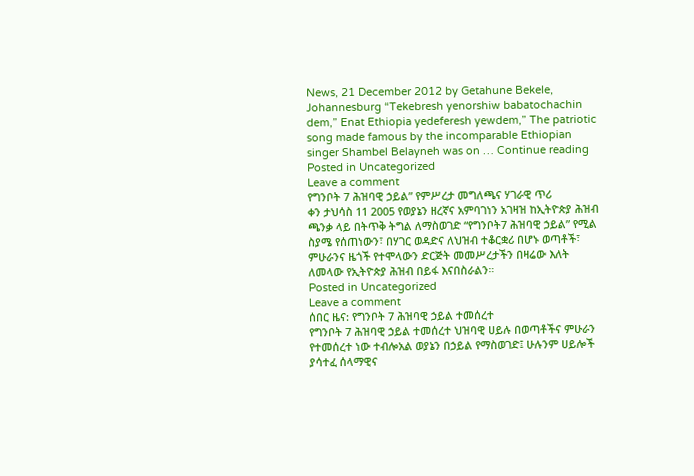News, 21 December 2012 by Getahune Bekele, Johannesburg “Tekebresh yenorshiw babatochachin dem,” Enat Ethiopia yedeferesh yewdem,” The patriotic song made famous by the incomparable Ethiopian singer Shambel Belayneh was on … Continue reading
Posted in Uncategorized
Leave a comment
የግንቦት 7 ሕዝባዊ ኃይል” የምሥረታ መግለጫና ሃገራዊ ጥሪ
ቀን ታህሳስ 11 2005 የወያኔን ዘረኛና አምባገነን አገዛዝ ከኢትዮጵያ ሕዝብ ጫንቃ ላይ በትጥቅ ትግል ለማስወገድ “የግንቦት7 ሕዝባዊ ኃይል” የሚል ስያሜ የሰጠነውን፣ በሃገር ወዳድና ለህዝብ ተቆርቋሪ በሆኑ ወጣቶች፣ ምሁራንና ዜጎች የተሞላውን ድርጅት መመሥረታችን በዛሬው እለት ለመላው የኢትዮጵያ ሕዝብ በይፋ እናበስራልን።
Posted in Uncategorized
Leave a comment
ሰበር ዜና: የግንቦት 7 ሕዝባዊ ኃይል ተመሰረተ
የግንቦት 7 ሕዝባዊ ኃይል ተመሰረተ ህዝባዊ ሀይሉ በወጣቶችና ምሁራን የተመሰረተ ነው ተብሎአል ወያኔን በኃይል የማስወገድ፤ ሁሉንም ሀይሎች ያሳተፈ ሰላማዊና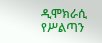ዲሞክራሲ የሥልጣን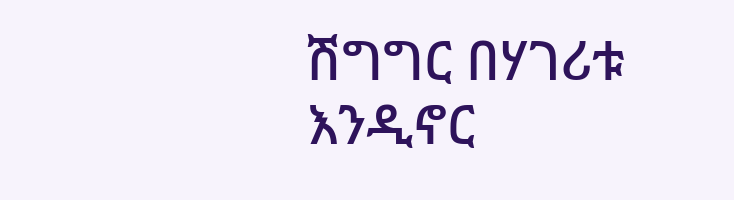ሽግግር በሃገሪቱ እንዲኖር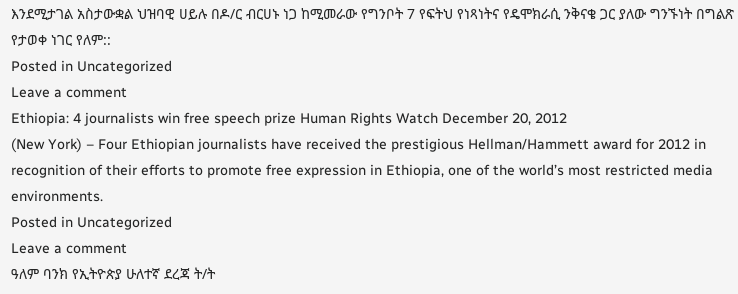እንደሚታገል አስታውቋል ህዝባዊ ሀይሉ በዶ/ር ብርሀኑ ነጋ ከሚመራው የግንቦት 7 የፍትህ የነጻነትና የዴሞክራሲ ንቅናቄ ጋር ያለው ግንኙነት በግልጽ የታወቀ ነገር የለም::
Posted in Uncategorized
Leave a comment
Ethiopia: 4 journalists win free speech prize Human Rights Watch December 20, 2012
(New York) – Four Ethiopian journalists have received the prestigious Hellman/Hammett award for 2012 in recognition of their efforts to promote free expression in Ethiopia, one of the world’s most restricted media environments.
Posted in Uncategorized
Leave a comment
ዓለም ባንክ የኢትዮጵያ ሁለተኛ ደረጃ ት/ት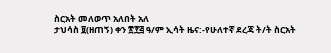ስርአት መለወጥ አለበት አለ
ታህሳስ ፱(ዘጠኝ) ቀን ፳፻፭ ዓ/ም ኢሳት ዜና:-የሁለተኛ ደረጃ ት/ት ስርአት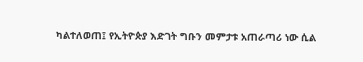ካልተለወጠ፤ የኢትዮጵያ እድገት ግቡን መምታቱ አጠራጣሪ ነው ሲል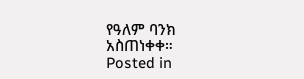የዓለም ባንክ አስጠነቀቀ።
Posted in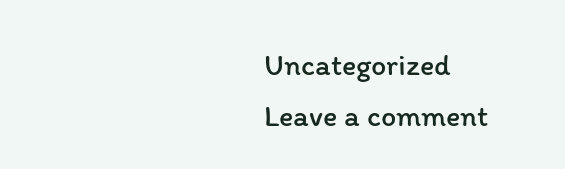Uncategorized
Leave a comment